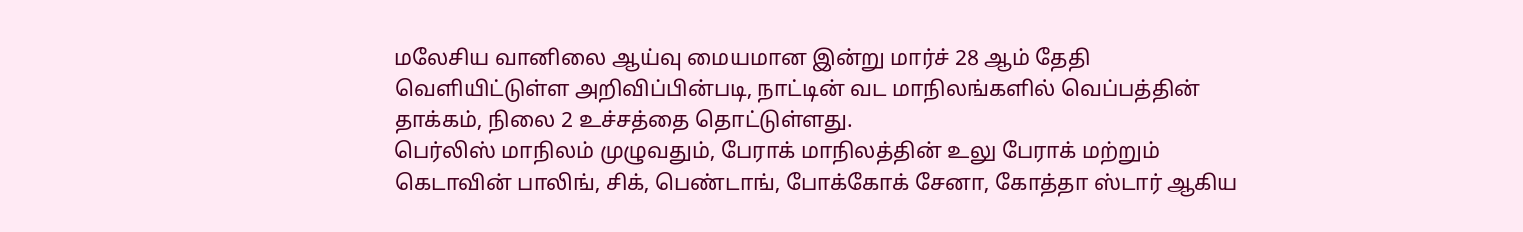மலேசிய வானிலை ஆய்வு மையமான இன்று மார்ச் 28 ஆம் தேதி வெளியிட்டுள்ள அறிவிப்பின்படி, நாட்டின் வட மாநிலங்களில் வெப்பத்தின் தாக்கம், நிலை 2 உச்சத்தை தொட்டுள்ளது.
பெர்லிஸ் மாநிலம் முழுவதும், பேராக் மாநிலத்தின் உலு பேராக் மற்றும் கெடாவின் பாலிங், சிக், பெண்டாங், போக்கோக் சேனா, கோத்தா ஸ்டார் ஆகிய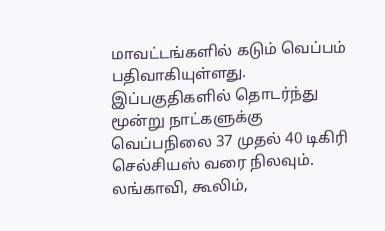மாவட்டங்களில் கடும் வெப்பம் பதிவாகியுள்ளது. இப்பகுதிகளில் தொடர்ந்து மூன்று நாட்களுக்கு வெப்பநிலை 37 முதல் 40 டிகிரி செல்சியஸ் வரை நிலவும்.
லங்காவி, கூலிம்,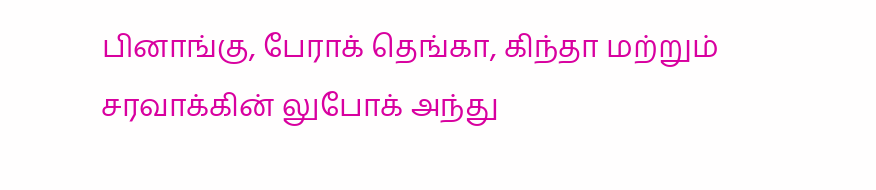பினாங்கு, பேராக் தெங்கா, கிந்தா மற்றும் சரவாக்கின் லுபோக் அந்து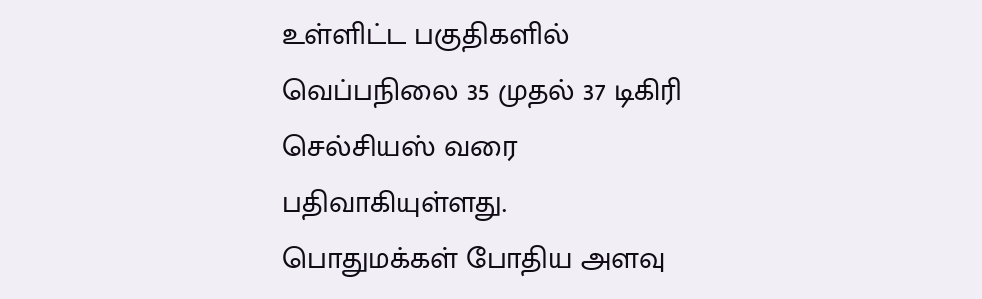உள்ளிட்ட பகுதிகளில் வெப்பநிலை 35 முதல் 37 டிகிரி செல்சியஸ் வரை பதிவாகியுள்ளது.
பொதுமக்கள் போதிய அளவு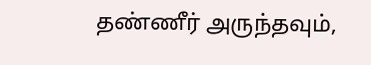தண்ணீர் அருந்தவும்,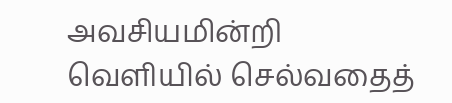அவசியமின்றி வெளியில் செல்வதைத்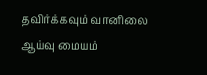தவிர்க்கவும் வானிலை ஆய்வு மையம்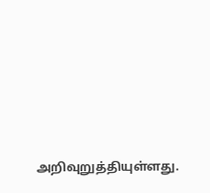அறிவுறுத்தியுள்ளது.